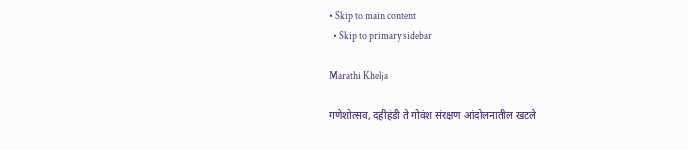• Skip to main content
  • Skip to primary sidebar

Marathi Khelja

गणेशोत्सव, दहीहंडी ते गोवंश संरक्षण आंदोलनातील खटले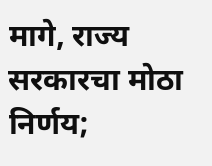मागे, राज्य सरकारचा मोठा निर्णय;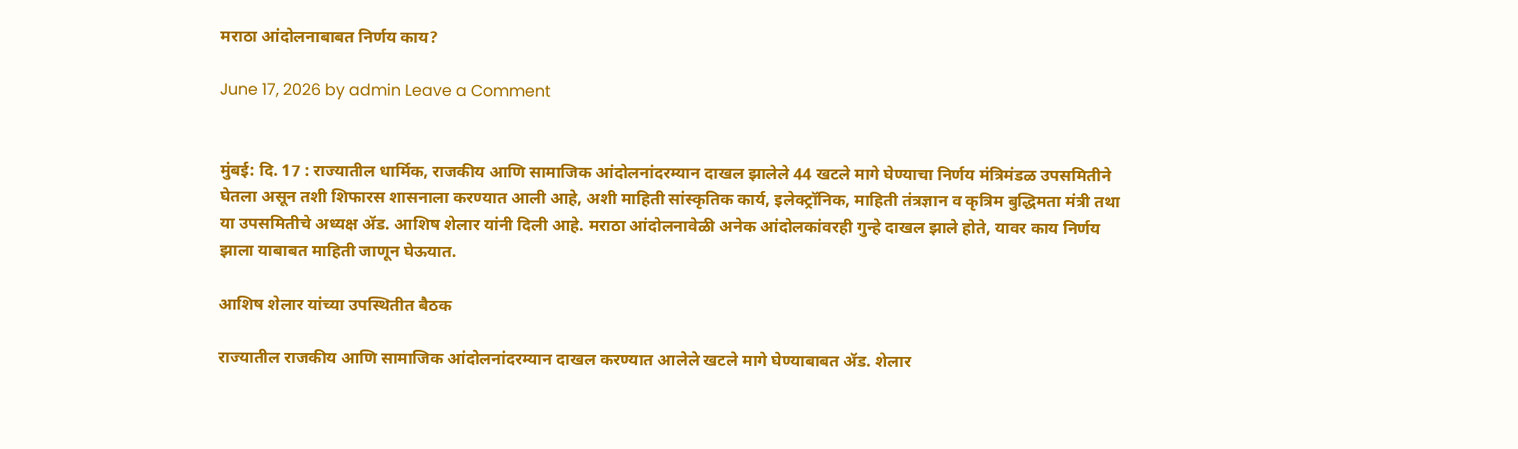मराठा आंदोलनाबाबत निर्णय काय?

June 17, 2026 by admin Leave a Comment


मुंबई: दि. 17 : राज्यातील धार्मिक, राजकीय आणि सामाजिक आंदोलनांदरम्यान दाखल झालेले 44 खटले मागे घेण्याचा निर्णय मंत्रिमंडळ उपसमितीने घेतला असून तशी शिफारस शासनाला करण्यात आली आहे, अशी माहिती सांस्कृतिक कार्य, इलेक्ट्रॉनिक, माहिती तंत्रज्ञान व कृत्रिम बुद्धिमता मंत्री तथा या उपसमितीचे अध्यक्ष ॲड. आशिष शेलार यांनी दिली आहे. मराठा आंदोलनावेळी अनेक आंदोलकांवरही गुन्हे दाखल झाले होते, यावर काय निर्णय झाला याबाबत माहिती जाणून घेऊयात.

आशिष शेलार यांच्या उपस्थितीत बैठक

राज्यातील राजकीय आणि सामाजिक आंदोलनांदरम्यान दाखल करण्यात आलेले खटले मागे घेण्याबाबत ॲड. शेलार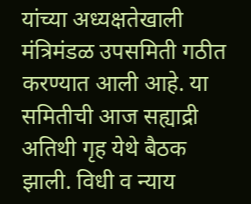यांच्या अध्यक्षतेखाली मंत्रिमंडळ उपसमिती गठीत करण्यात आली आहे. या समितीची आज सह्याद्री अतिथी गृह येथे बैठक झाली. विधी व न्याय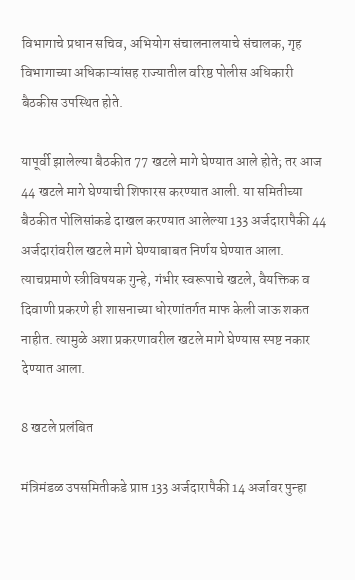विभागाचे प्रधान सचिव, अभियोग संचालनालयाचे संचालक, गृह विभागाच्या अधिकाऱ्यांसह राज्यातील वरिष्ठ पोलीस अधिकारी बैठकीस उपस्थित होते.

यापूर्वी झालेल्या बैठकीत 77 खटले मागे घेण्यात आले होते; तर आज 44 खटले मागे घेण्याची शिफारस करण्यात आली. या समितीच्या बैठकीत पोलिसांकडे दाखल करण्यात आलेल्या 133 अर्जदारापैकी 44 अर्जदारांवरील खटले मागे घेण्याबाबत निर्णय घेण्यात आला. त्याचप्रमाणे स्त्रीविषयक गुन्हे, गंभीर स्वरूपाचे खटले, वैयक्तिक व दिवाणी प्रकरणे ही शासनाच्या धोरणांतर्गत माफ केली जाऊ शकत नाहीत. त्यामुळे अशा प्रकरणावरील खटले मागे घेण्यास स्पष्ट नकार देण्यात आला.

8 खटले प्रलंबित

मंत्रिमंडळ उपसमितीकडे प्राप्त 133 अर्जदारापैकी 14 अर्जावर पुन्हा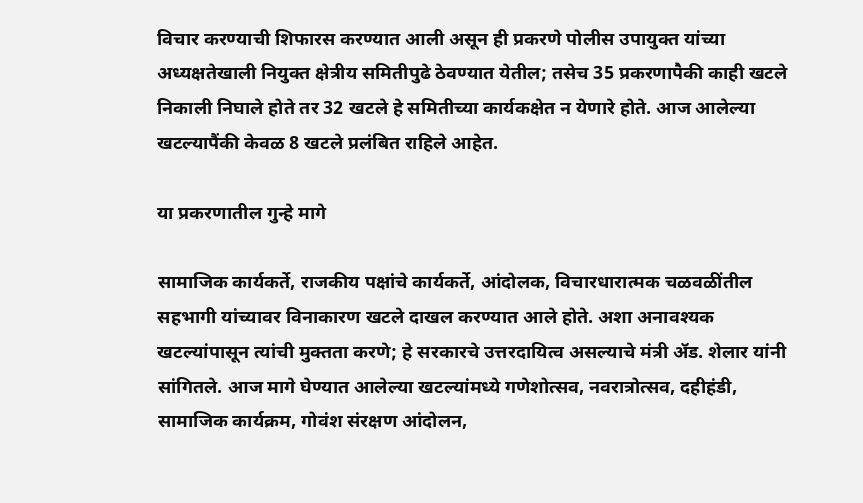विचार करण्याची शिफारस करण्यात आली असून ही प्रकरणे पोलीस उपायुक्त यांच्या अध्यक्षतेखाली नियुक्त क्षेत्रीय समितीपुढे ठेवण्यात येतील; तसेच 35 प्रकरणापैकी काही खटले निकाली निघाले होते तर 32 खटले हे समितीच्या कार्यकक्षेत न येणारे होते. आज आलेल्या खटल्यापैंकी केवळ 8 खटले प्रलंबित राहिले आहेत.

या प्रकरणातील गुन्हे मागे

सामाजिक कार्यकर्ते, राजकीय पक्षांचे कार्यकर्ते, आंदोलक, विचारधारात्मक चळवळींतील सहभागी यांच्यावर विनाकारण खटले दाखल करण्यात आले होते. अशा अनावश्यक खटल्यांपासून त्यांची मुक्तता करणे; हे सरकारचे उत्तरदायित्व असल्याचे मंत्री ॲड. शेलार यांनी सांगितले. आज मागे घेण्यात आलेल्या खटल्यांमध्ये गणेशोत्सव, नवरात्रोत्सव, दहीहंडी, सामाजिक कार्यक्रम, गोवंश संरक्षण आंदोलन,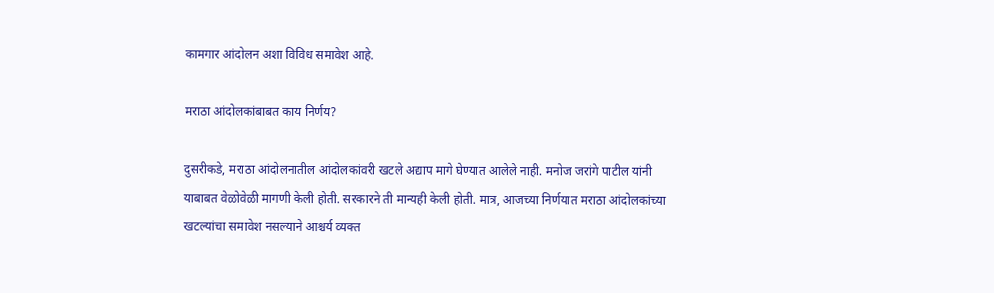कामगार आंदोलन अशा विविध समावेश आहे.

मराठा आंदोलकांबाबत काय निर्णय?

दुसरीकडे, मराठा आंदोलनातील आंदोलकांवरी खटले अद्याप मागे घेण्यात आलेले नाही. मनोज जरांगे पाटील यांनी याबाबत वेळोवेळी मागणी केली होती. सरकारने ती मान्यही केली होती. मात्र, आजच्या निर्णयात मराठा आंदोलकांच्या खटल्यांचा समावेश नसल्याने आश्चर्य व्यक्त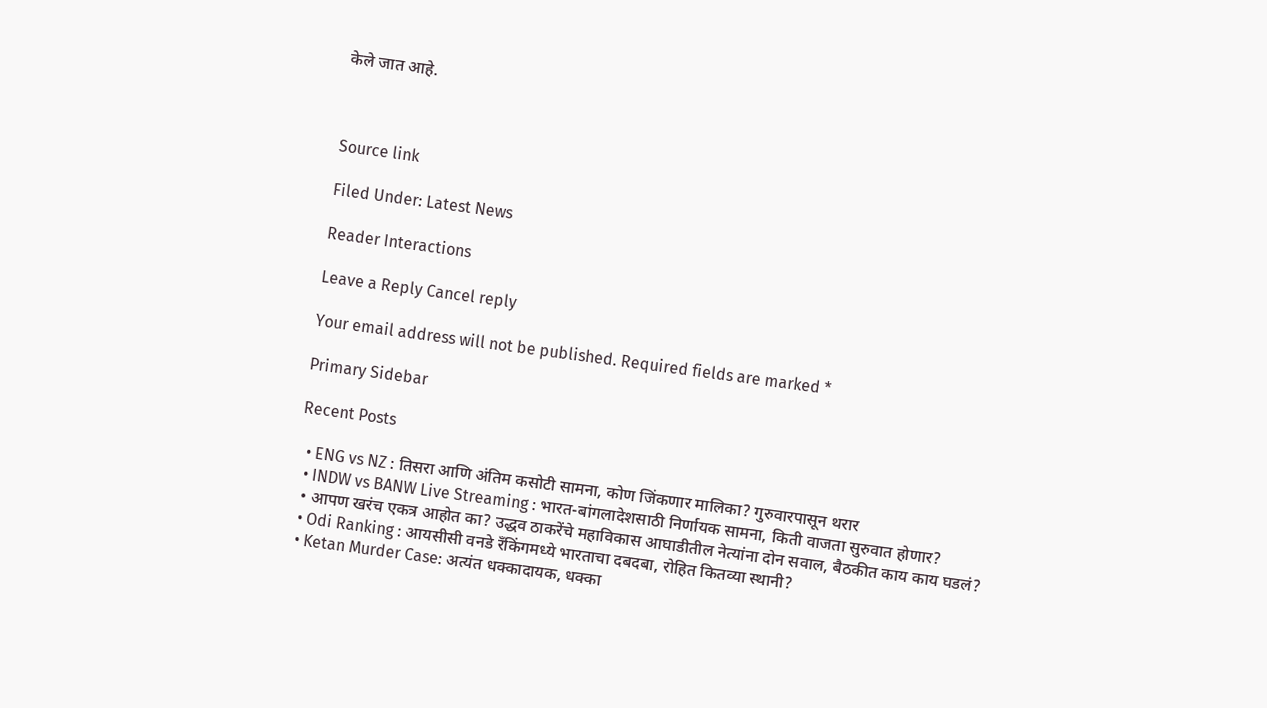केले जात आहे.



Source link

Filed Under: Latest News

Reader Interactions

Leave a Reply Cancel reply

Your email address will not be published. Required fields are marked *

Primary Sidebar

Recent Posts

  • ENG vs NZ : तिसरा आणि अंतिम कसोटी सामना, कोण जिंकणार मालिका? गुरुवारपासून थरार
  • INDW vs BANW Live Streaming : भारत-बांगलादेशसाठी निर्णायक सामना, किती वाजता सुरुवात होणार?
  • आपण खरंच एकत्र आहोत का? उद्धव ठाकरेंचे महाविकास आघाडीतील नेत्यांना दोन सवाल, बैठकीत काय काय घडलं?
  • Odi Ranking : आयसीसी वनडे रँकिंगमध्ये भारताचा दबदबा, रोहित कितव्या स्थानी?
  • Ketan Murder Case: अत्यंत धक्कादायक, धक्का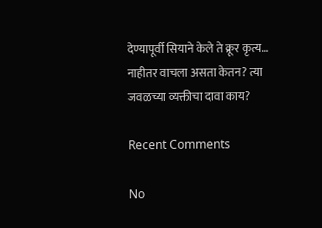देण्यापूर्वी सियाने केले ते क्रूर कृत्य… नाहीतर वाचला असता केतन? त्या जवळच्या व्यक्तीचा दावा काय?

Recent Comments

No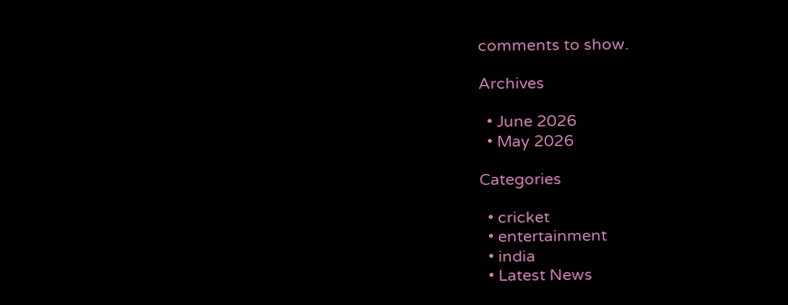comments to show.

Archives

  • June 2026
  • May 2026

Categories

  • cricket
  • entertainment
  • india
  • Latest News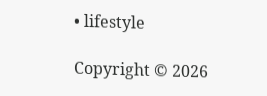• lifestyle

Copyright © 2026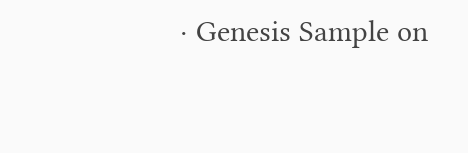· Genesis Sample on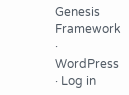Genesis Framework · WordPress · Log in